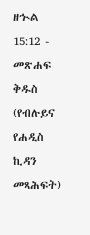ዘኍል 15:12 - መጽሐፍ ቅዱስ (የብሉይና የሐዲስ ኪዳን መጻሕፍት)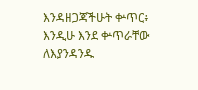እንዳዘጋጃችሁት ቍጥር፥ እንዲሁ እንደ ቍጥራቸው ለእያንዳንዱ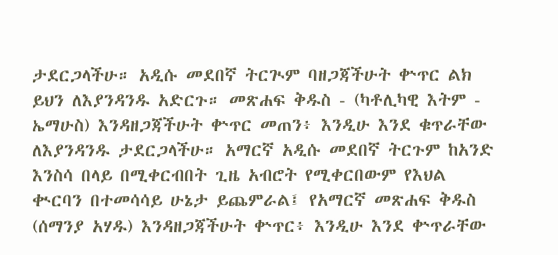ታደርጋላችሁ። አዲሱ መደበኛ ትርጒም ባዘጋጃችሁት ቍጥር ልክ ይህን ለእያንዳንዱ አድርጉ። መጽሐፍ ቅዱስ - (ካቶሊካዊ እትም - ኤማሁስ) እንዳዘጋጃችሁት ቍጥር መጠን፥ እንዲሁ እንደ ቁጥራቸው ለእያንዳንዱ ታደርጋላችሁ። አማርኛ አዲሱ መደበኛ ትርጉም ከአንድ እንስሳ በላይ በሚቀርብበት ጊዜ አብሮት የሚቀርበውም የእህል ቊርባን በተመሳሳይ ሁኔታ ይጨምራል፤ የአማርኛ መጽሐፍ ቅዱስ (ሰማንያ አሃዱ) እንዳዘጋጃችሁት ቍጥር፥ እንዲሁ እንደ ቍጥራቸው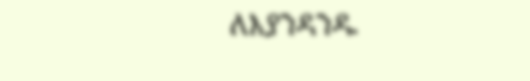ለእያንዳንዱ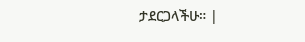ታደርጋላችሁ። |